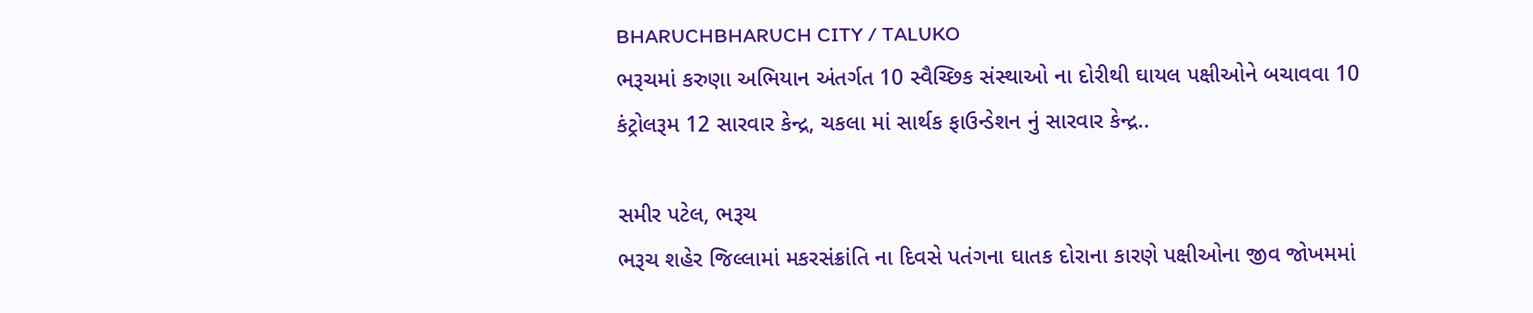BHARUCHBHARUCH CITY / TALUKO
ભરૂચમાં કરુણા અભિયાન અંતર્ગત 10 સ્વૈચ્છિક સંસ્થાઓ ના દોરીથી ઘાયલ પક્ષીઓને બચાવવા 10 કંટ્રોલરૂમ 12 સારવાર કેન્દ્ર, ચકલા માં સાર્થક ફાઉન્ડેશન નું સારવાર કેન્દ્ર..

સમીર પટેલ, ભરૂચ
ભરૂચ શહેર જિલ્લામાં મકરસંક્રાંતિ ના દિવસે પતંગના ઘાતક દોરાના કારણે પક્ષીઓના જીવ જોખમમાં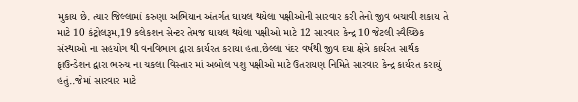મુકાય છે. ત્યાર જિલ્લામાં કરુણા અભિયાન અંતર્ગત ઘાયલ થયેલા પક્ષીઓની સારવાર કરી તેનો જીવ બચાવી શકાય તે માટે 10 કંટ્રોલરૂમ,19 કલેકશન સેન્ટર તેમજ ઘાયલ થયેલા પક્ષીઓ માટે 12 સારવાર કેન્દ્ર 10 જેટલી સ્વૈચ્છિક સંસ્થાઓ ના સહયોગ થી વનવિભાગ દ્વારા કાર્યરત કરાયા હતા.છેલ્લા પંદર વર્ષથી જીવ દયા ક્ષેત્રે કાર્યરત સાર્થક ફાઉન્ડેશન દ્વારા ભરુચ ના ચકલા વિસ્તાર માં અબોલ પશુ પક્ષીઓ માટે ઉતરાયણ નિમિતે સારવાર કેન્દ્ર કાર્યરત કરાયું હતું..જેમાં સારવાર માટે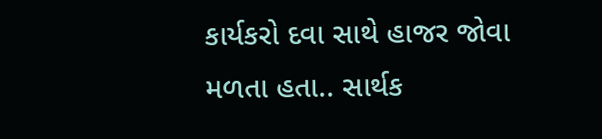કાર્યકરો દવા સાથે હાજર જોવા મળતા હતા.. સાર્થક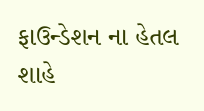ફાઉન્ડેશન ના હેતલ શાહે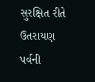સુરક્ષિત રીતે ઉતરાયણ પર્વની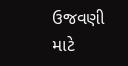ઉજવણી માટે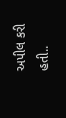અપીલ કરી હતી..